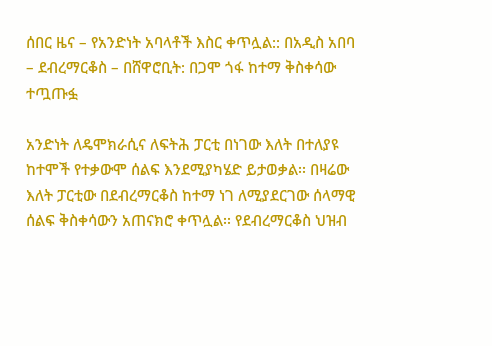ሰበር ዜና – የአንድነት አባላቶች እስር ቀጥሏል:: በአዲስ አበባ – ደብረማርቆስ – በሸዋሮቢት: በጋሞ ጎፋ ከተማ ቅስቀሳው ተጧጡፏ

አንድነት ለዴሞክራሲና ለፍትሕ ፓርቲ በነገው እለት በተለያዩ ከተሞች የተቃውሞ ሰልፍ እንደሚያካሄድ ይታወቃል፡፡ በዛሬው እለት ፓርቲው በደብረማርቆስ ከተማ ነገ ለሚያደርገው ሰላማዊ ሰልፍ ቅስቀሳውን አጠናክሮ ቀጥሏል፡፡ የደብረማርቆስ ህዝብ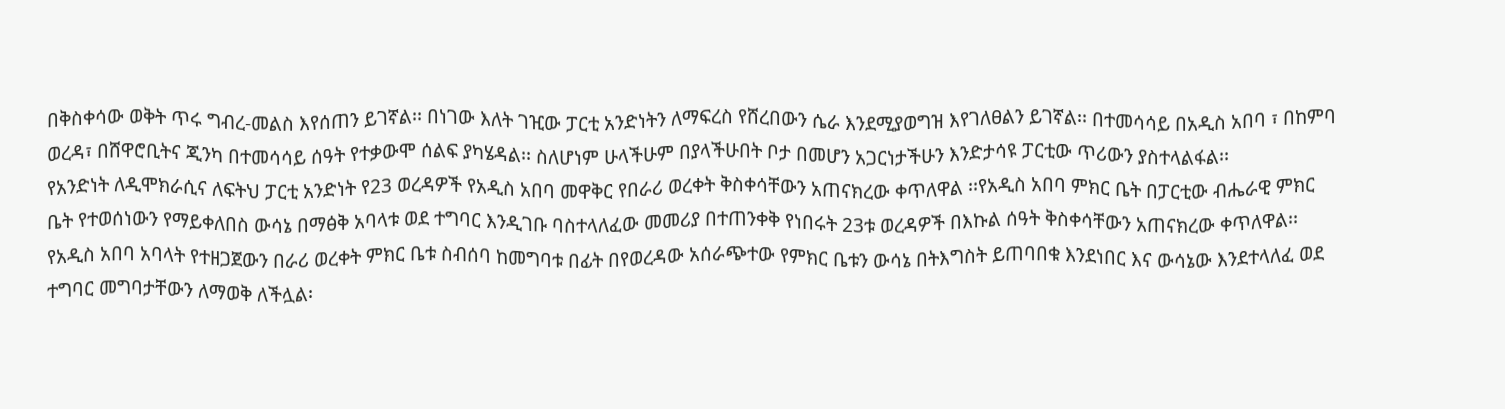በቅስቀሳው ወቅት ጥሩ ግብረ-መልስ እየሰጠን ይገኛል፡፡ በነገው እለት ገዢው ፓርቲ አንድነትን ለማፍረስ የሸረበውን ሴራ እንደሚያወግዝ እየገለፀልን ይገኛል፡፡ በተመሳሳይ በአዲስ አበባ ፣ በከምባ ወረዳ፣ በሸዋሮቢትና ጂንካ በተመሳሳይ ሰዓት የተቃውሞ ሰልፍ ያካሄዳል፡፡ ስለሆነም ሁላችሁም በያላችሁበት ቦታ በመሆን አጋርነታችሁን እንድታሳዩ ፓርቲው ጥሪውን ያስተላልፋል፡፡
የአንድነት ለዲሞክራሲና ለፍትህ ፓርቲ አንድነት የ23 ወረዳዎች የአዲስ አበባ መዋቅር የበራሪ ወረቀት ቅስቀሳቸውን አጠናክረው ቀጥለዋል ፡፡የአዲስ አበባ ምክር ቤት በፓርቲው ብሔራዊ ምክር ቤት የተወሰነውን የማይቀለበስ ውሳኔ በማፅቅ አባላቱ ወደ ተግባር እንዲገቡ ባስተላለፈው መመሪያ በተጠንቀቅ የነበሩት 23ቱ ወረዳዎች በእኩል ሰዓት ቅስቀሳቸውን አጠናክረው ቀጥለዋል፡፡የአዲስ አበባ አባላት የተዘጋጀውን በራሪ ወረቀት ምክር ቤቱ ስብሰባ ከመግባቱ በፊት በየወረዳው አሰራጭተው የምክር ቤቱን ውሳኔ በትእግስት ይጠባበቁ እንደነበር እና ውሳኔው እንደተላለፈ ወደ ተግባር መግባታቸውን ለማወቅ ለችሏል፡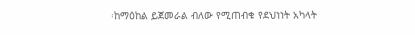፡ከማዕከል ይጀመራል ብለው የሚጠብቁ የደህነነት አካላት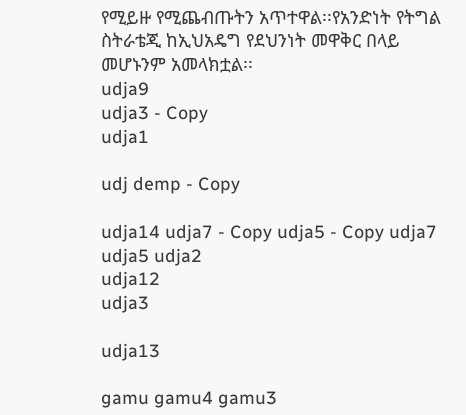የሚይዙ የሚጨብጡትን አጥተዋል፡፡የአንድነት የትግል ስትራቴጂ ከኢህአዴግ የደህንነት መዋቅር በላይ መሆኑንም አመላክቷል፡፡
udja9
udja3 - Copy
udja1

udj demp - Copy

udja14 udja7 - Copy udja5 - Copy udja7 udja5 udja2
udja12
udja3

udja13

gamu gamu4 gamu3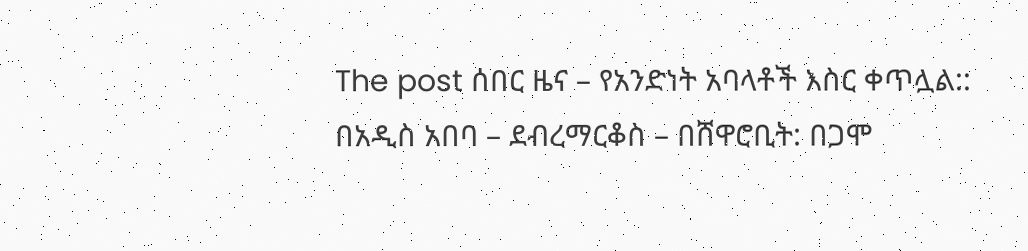The post ሰበር ዜና – የአንድነት አባላቶች እስር ቀጥሏል:: በአዲስ አበባ – ደብረማርቆስ – በሸዋሮቢት: በጋሞ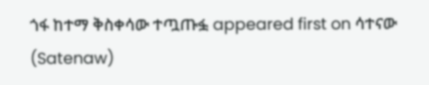ጎፋ ከተማ ቅስቀሳው ተጧጡፏ appeared first on ሳተናው (Satenaw)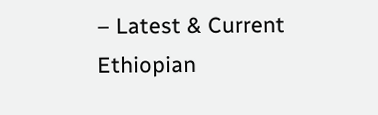– Latest & Current Ethiopian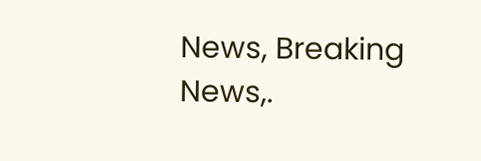News, Breaking News,.